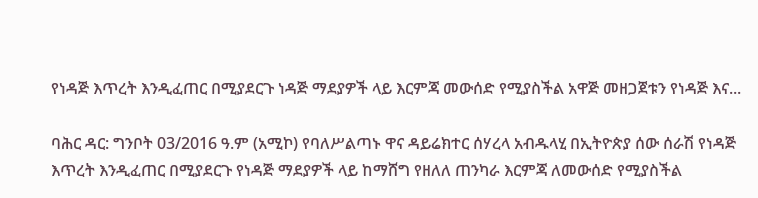የነዳጅ እጥረት እንዲፈጠር በሚያደርጉ ነዳጅ ማደያዎች ላይ እርምጃ መውሰድ የሚያስችል አዋጅ መዘጋጀቱን የነዳጅ እና...

ባሕር ዳር: ግንቦት 03/2016 ዓ.ም (አሚኮ) የባለሥልጣኑ ዋና ዳይሬክተር ሰሃረላ አብዱላሂ በኢትዮጵያ ሰው ሰራሽ የነዳጅ እጥረት እንዲፈጠር በሚያደርጉ የነዳጅ ማደያዎች ላይ ከማሸግ የዘለለ ጠንካራ እርምጃ ለመውሰድ የሚያስችል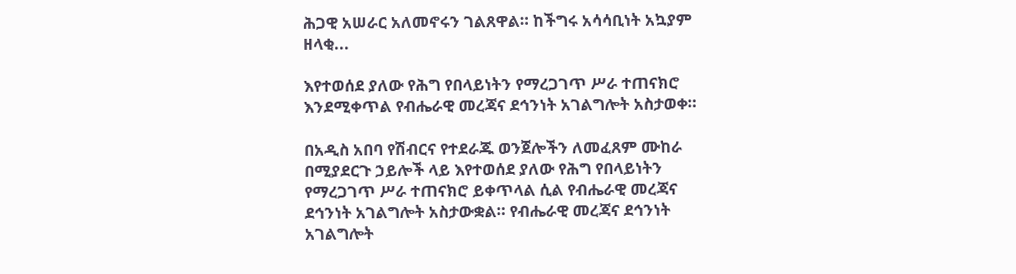ሕጋዊ አሠራር አለመኖሩን ገልጸዋል። ከችግሩ አሳሳቢነት አኳያም ዘላቂ...

እየተወሰደ ያለው የሕግ የበላይነትን የማረጋገጥ ሥራ ተጠናክሮ እንደሚቀጥል የብሔራዊ መረጃና ደኅንነት አገልግሎት አስታወቀ።

በአዲስ አበባ የሽብርና የተደራጁ ወንጀሎችን ለመፈጸም ሙከራ በሚያደርጉ ኃይሎች ላይ እየተወሰደ ያለው የሕግ የበላይነትን የማረጋገጥ ሥራ ተጠናክሮ ይቀጥላል ሲል የብሔራዊ መረጃና ደኅንነት አገልግሎት አስታውቋል። የብሔራዊ መረጃና ደኅንነት አገልግሎት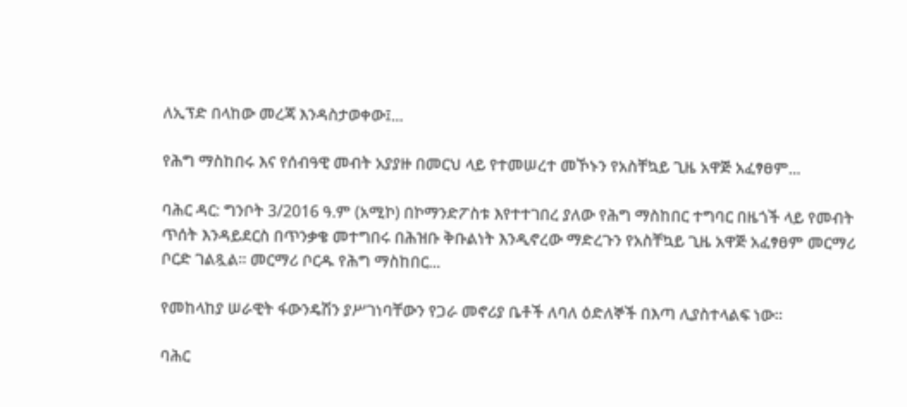ለኢፕድ በላከው መረጃ እንዳስታወቀው፤...

የሕግ ማስከበሩ እና የሰብዓዊ መብት አያያዙ በመርህ ላይ የተመሠረተ መኾኑን የአስቸኳይ ጊዜ አዋጅ አፈፃፀም...

ባሕር ዳር: ግንቦት 3/2016 ዓ.ም (አሚኮ) በኮማንድፖስቱ እየተተገበረ ያለው የሕግ ማስከበር ተግባር በዜጎች ላይ የመብት ጥሰት እንዳይደርስ በጥንቃቄ መተግበሩ በሕዝቡ ቅቡልነት እንዲኖረው ማድረጉን የአስቸኳይ ጊዜ አዋጅ አፈፃፀም መርማሪ ቦርድ ገልጿል፡፡ መርማሪ ቦርዱ የሕግ ማስከበር...

የመከላከያ ሠራዊት ፋውንዴሽን ያሥገነባቸውን የጋራ መኖሪያ ቤቶች ለባለ ዕድለኞች በእጣ ሊያስተላልፍ ነው፡፡

ባሕር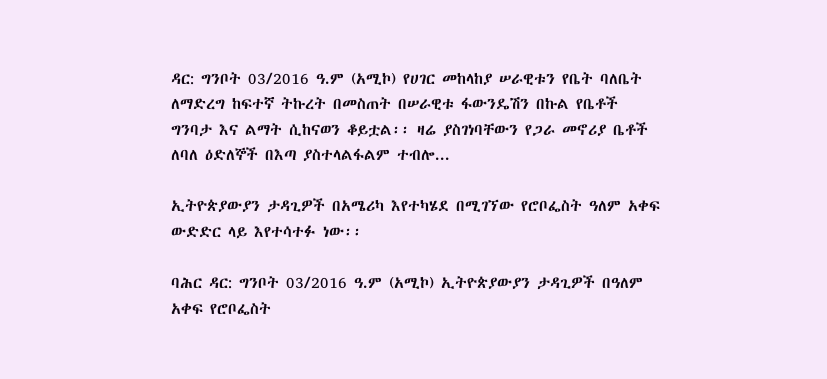ዳር: ግንቦት 03/2016 ዓ.ም (አሚኮ) የሀገር መከላከያ ሠራዊቱን የቤት ባለቤት ለማድረግ ከፍተኛ ትኩረት በመስጠት በሠራዊቱ ፋውንዴሽን በኩል የቤቶች ግንባታ እና ልማት ሲከናወን ቆይቷል፡፡ ዛሬ ያስገነባቸውን የጋራ መኖሪያ ቤቶች ለባለ ዕድለኞች በእጣ ያስተላልፋልም ተብሎ...

ኢትዮጵያውያን ታዳጊዎች በአሜሪካ እየተካሄደ በሚገኘው የሮቦፌስት ዓለም አቀፍ ውድድር ላይ እየተሳተፉ ነው፡፡

ባሕር ዳር: ግንቦት 03/2016 ዓ.ም (አሚኮ) ኢትዮጵያውያን ታዳጊዎች በዓለም አቀፍ የሮቦፌስት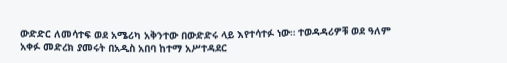ውድድር ለመሳተፍ ወደ አሜሪካ አቅንተው በውድድሩ ላይ እየተሳተፉ ነው። ተወዳዳሪዎቹ ወደ ዓለም አቀፉ መድረክ ያመሩት በአዲስ አበባ ከተማ አሥተዳደር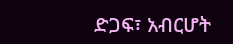ድጋፍ፣ አብርሆት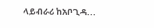ላይብራሪ ከአቦጊዳ...